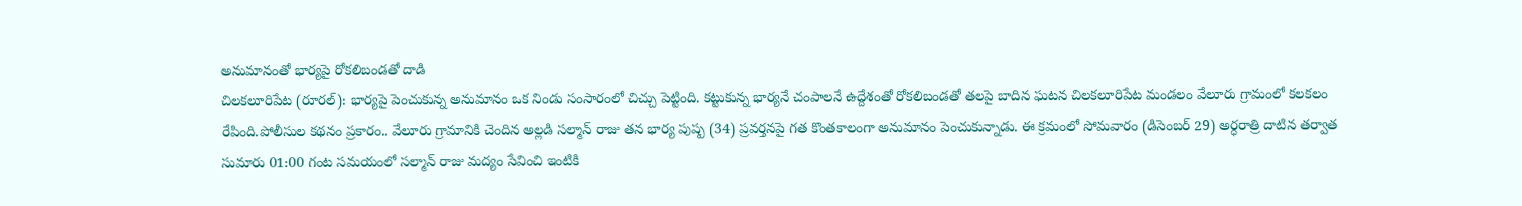అనుమానంతో భార్యపై రోకలిబండతో దాడి
చిలకలూరిపేట (రూరల్): భార్యపై పెంచుకున్న అనుమానం ఒక నిండు సంసారంలో చిచ్చు పెట్టింది. కట్టుకున్న భార్యనే చంపాలనే ఉద్దేశంతో రోకలిబండతో తలపై బాదిన ఘటన చిలకలూరిపేట మండలం వేలూరు గ్రామంలో కలకలం రేపింది.పోలీసుల కథనం ప్రకారం.. వేలూరు గ్రామానికి చెందిన అల్లడి సల్మాన్ రాజు తన భార్య పుష్ప (34) ప్రవర్తనపై గత కొంతకాలంగా అనుమానం పెంచుకున్నాడు. ఈ క్రమంలో సోమవారం (డిసెంబర్ 29) అర్ధరాత్రి దాటిన తర్వాత సుమారు 01:00 గంట సమయంలో సల్మాన్ రాజు మద్యం సేవించి ఇంటికి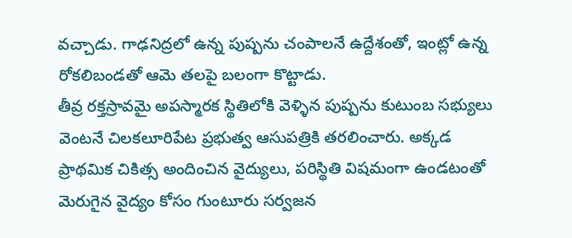వచ్చాడు. గాఢనిద్రలో ఉన్న పుష్పను చంపాలనే ఉద్దేశంతో, ఇంట్లో ఉన్న రోకలిబండతో ఆమె తలపై బలంగా కొట్టాడు.
తీవ్ర రక్తస్రావమై అపస్మారక స్థితిలోకి వెళ్ళిన పుష్పను కుటుంబ సభ్యులు వెంటనే చిలకలూరిపేట ప్రభుత్వ ఆసుపత్రికి తరలించారు. అక్కడ ప్రాథమిక చికిత్స అందించిన వైద్యులు, పరిస్థితి విషమంగా ఉండటంతో మెరుగైన వైద్యం కోసం గుంటూరు సర్వజన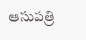ఆసుపత్రి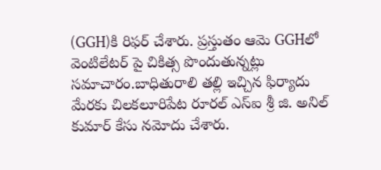(GGH)కి రిఫర్ చేశారు. ప్రస్తుతం ఆమె GGHలో వెంటిలేటర్ పై చికిత్స పొందుతున్నట్లు సమాచారం.బాధితురాలి తల్లి ఇచ్చిన ఫిర్యాదు మేరకు చిలకలూరిపేట రూరల్ ఎస్ఐ శ్రీ జి. అనిల్ కుమార్ కేసు నమోదు చేశారు.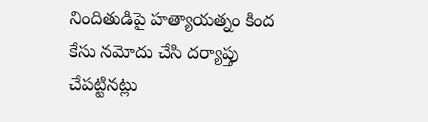నిందితుడిపై హత్యాయత్నం కింద కేసు నమోదు చేసి దర్యాప్తు చేపట్టినట్లు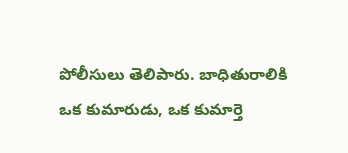పోలీసులు తెలిపారు. బాధితురాలికి ఒక కుమారుడు, ఒక కుమార్తె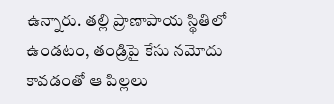ఉన్నారు. తల్లి ప్రాణాపాయ స్థితిలో ఉండటం, తండ్రిపై కేసు నమోదు కావడంతో ఆ పిల్లలు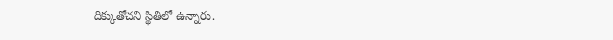దిక్కుతోచని స్థితిలో ఉన్నారు.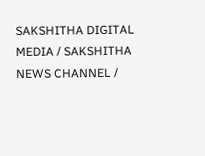SAKSHITHA DIGITAL MEDIA / SAKSHITHA NEWS CHANNEL /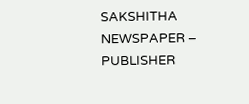SAKSHITHA NEWSPAPER – PUBLISHER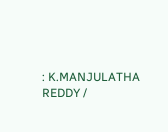: K.MANJULATHA REDDY /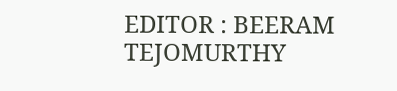EDITOR : BEERAM TEJOMURTHY